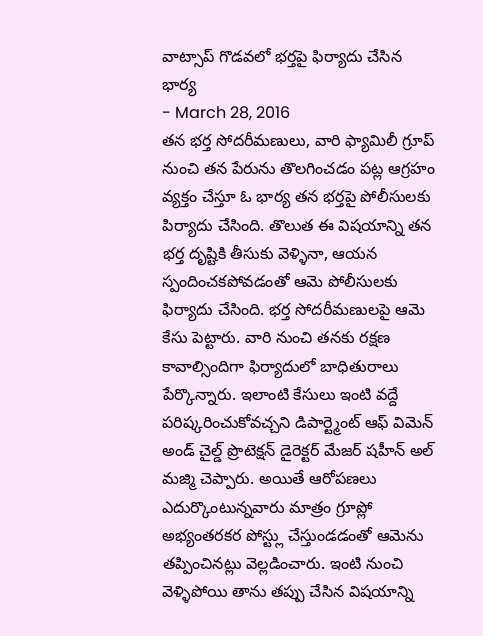వాట్సాప్ గొడవలో భర్తపై ఫిర్యాదు చేసిన భార్య
- March 28, 2016
తన భర్త సోదరీమణులు, వారి ఫ్యామిలీ గ్రూప్ నుంచి తన పేరును తొలగించడం పట్ల ఆగ్రహం వ్యక్తం చేస్తూ ఓ భార్య తన భర్తపై పోలీసులకు పిర్యాదు చేసింది. తొలుత ఈ విషయాన్ని తన భర్త దృష్టికి తీసుకు వెళ్ళినా, ఆయన స్పందించకపోవడంతో ఆమె పోలీసులకు ఫిర్యాదు చేసింది. భర్త సోదరీమణులపై ఆమె కేసు పెట్టారు. వారి నుంచి తనకు రక్షణ కావాల్సిందిగా ఫిర్యాదులో బాధితురాలు పేర్కొన్నారు. ఇలాంటి కేసులు ఇంటి వద్దే పరిష్కరించుకోవచ్చని డిపార్ట్మెంట్ ఆఫ్ విమెన్ అండ్ చైల్డ్ ప్రొటెక్షన్ డైరెక్టర్ మేజర్ షహీన్ అల్ మజ్మి చెప్పారు. అయితే ఆరోపణలు ఎదుర్కొంటున్నవారు మాత్రం గ్రూప్లో అభ్యంతరకర పోస్ట్లు చేస్తుండడంతో ఆమెను తప్పించినట్లు వెల్లడించారు. ఇంటి నుంచి వెళ్ళిపోయి తాను తప్పు చేసిన విషయాన్ని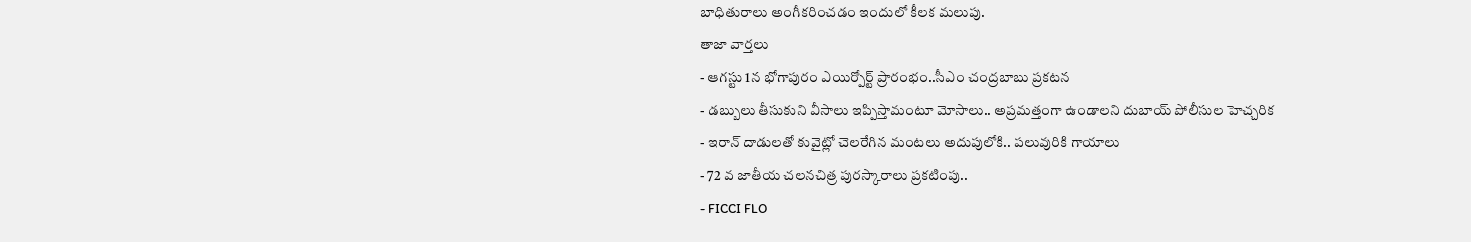బాధితురాలు అంగీకరించడం ఇందులో కీలక మలుపు.
తాజా వార్తలు
- ఆగస్టు 1న భోగాపురం ఎయిర్పోర్ట్ ప్రారంభం..సీఎం చంద్రబాబు ప్రకటన
- డబ్బులు తీసుకుని వీసాలు ఇప్పిస్తామంటూ మోసాలు.. అప్రమత్తంగా ఉండాలని దుబాయ్ పోలీసుల హెచ్చరిక
- ఇరాన్ దాడులతో కువైట్లో చెలరేగిన మంటలు అదుపులోకి.. పలువురికి గాయాలు
- 72 వ జాతీయ చలనచిత్ర పురస్కారాలు ప్రకటింపు..
- FICCI FLO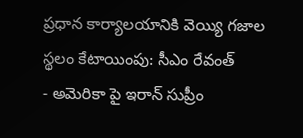ప్రధాన కార్యాలయానికి వెయ్యి గజాల స్థలం కేటాయింపు: సీఎం రేవంత్
- అమెరికా పై ఇరాన్ సుప్రీం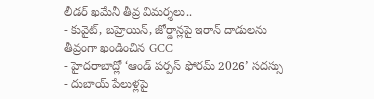లీడర్ ఖమేనీ తీవ్ర విమర్శలు..
- కువైట్, బహ్రెయిన్, జోర్డాన్లపై ఇరాన్ దాడులను తీవ్రంగా ఖండించిన GCC
- హైదరాబాద్లో ‘ఆండ్ పర్పస్ ఫోరమ్ 2026’ సదస్సు
- దుబాయ్ పేలుళ్లపై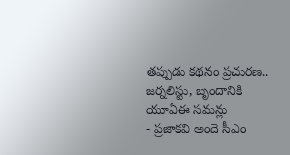తప్పుడు కథనం ప్రచురణ.. జర్నలిస్టు, బృందానికి యూఏఈ సమన్లు
- ప్రజాకవి అందె సీఎం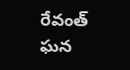రేవంత్ ఘన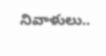నివాళులు..